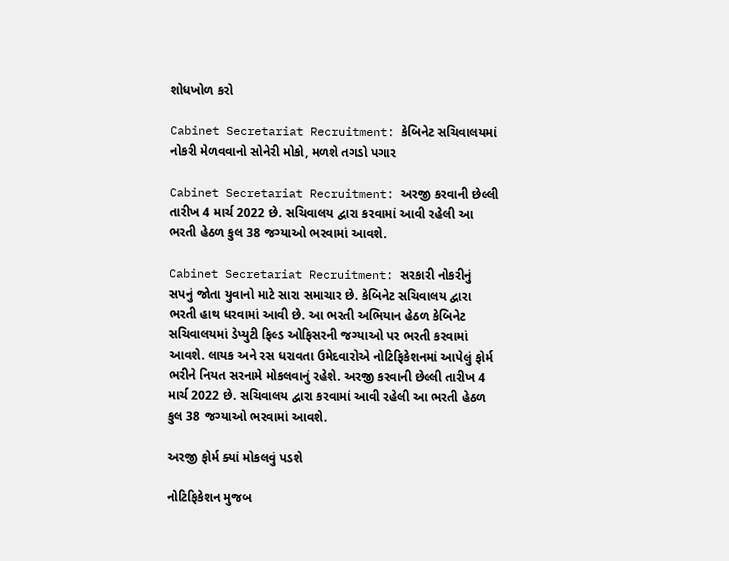શોધખોળ કરો

Cabinet Secretariat Recruitment: કેબિનેટ સચિવાલયમાં નોકરી મેળવવાનો સોનેરી મોકો, મળશે તગડો પગાર

Cabinet Secretariat Recruitment: અરજી કરવાની છેલ્લી તારીખ 4 માર્ચ 2022 છે. સચિવાલય દ્વારા કરવામાં આવી રહેલી આ ભરતી હેઠળ કુલ 38 જગ્યાઓ ભરવામાં આવશે.

Cabinet Secretariat Recruitment: સરકારી નોકરીનું સપનું જોતા યુવાનો માટે સારા સમાચાર છે. કેબિનેટ સચિવાલય દ્વારા ભરતી હાથ ધરવામાં આવી છે. આ ભરતી અભિયાન હેઠળ કેબિનેટ સચિવાલયમાં ડેપ્યુટી ફિલ્ડ ઓફિસરની જગ્યાઓ પર ભરતી કરવામાં આવશે. લાયક અને રસ ધરાવતા ઉમેદવારોએ નોટિફિકેશનમાં આપેલું ફોર્મ ભરીને નિયત સરનામે મોકલવાનું રહેશે. અરજી કરવાની છેલ્લી તારીખ 4 માર્ચ 2022 છે. સચિવાલય દ્વારા કરવામાં આવી રહેલી આ ભરતી હેઠળ કુલ 38 જગ્યાઓ ભરવામાં આવશે.

અરજી ફોર્મ ક્યાં મોકલવું પડશે

નોટિફિકેશન મુજબ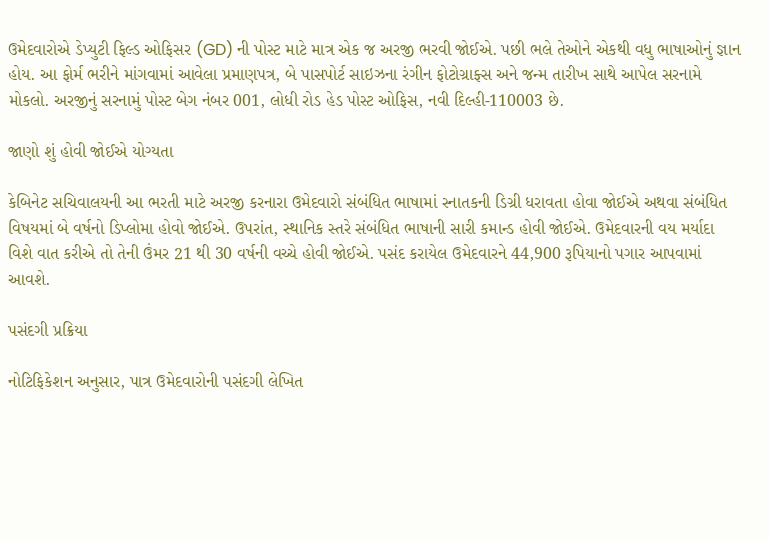ઉમેદવારોએ ડેપ્યુટી ફિલ્ડ ઓફિસર (GD) ની પોસ્ટ માટે માત્ર એક જ અરજી ભરવી જોઈએ. પછી ભલે તેઓને એકથી વધુ ભાષાઓનું જ્ઞાન હોય. આ ફોર્મ ભરીને માંગવામાં આવેલા પ્રમાણપત્ર, બે પાસપોર્ટ સાઇઝના રંગીન ફોટોગ્રાફ્સ અને જન્મ તારીખ સાથે આપેલ સરનામે મોકલો. અરજીનું સરનામું પોસ્ટ બેગ નંબર 001, લોધી રોડ હેડ પોસ્ટ ઓફિસ, નવી દિલ્હી-110003 છે.

જાણો શું હોવી જોઈએ યોગ્યતા

કેબિનેટ સચિવાલયની આ ભરતી માટે અરજી કરનારા ઉમેદવારો સંબંધિત ભાષામાં સ્નાતકની ડિગ્રી ધરાવતા હોવા જોઈએ અથવા સંબંધિત વિષયમાં બે વર્ષનો ડિપ્લોમા હોવો જોઈએ. ઉપરાંત, સ્થાનિક સ્તરે સંબંધિત ભાષાની સારી કમાન્ડ હોવી જોઈએ. ઉમેદવારની વય મર્યાદા વિશે વાત કરીએ તો તેની ઉંમર 21 થી 30 વર્ષની વચ્ચે હોવી જોઈએ. પસંદ કરાયેલ ઉમેદવારને 44,900 રૂપિયાનો પગાર આપવામાં આવશે.

પસંદગી પ્રક્રિયા

નોટિફિકેશન અનુસાર, પાત્ર ઉમેદવારોની પસંદગી લેખિત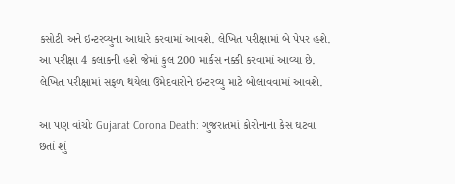કસોટી અને ઇન્ટરવ્યુના આધારે કરવામાં આવશે. લેખિત પરીક્ષામાં બે પેપર હશે. આ પરીક્ષા 4 કલાકની હશે જેમાં કુલ 200 માર્કસ નક્કી કરવામાં આવ્યા છે. લેખિત પરીક્ષામાં સફળ થયેલા ઉમેદવારોને ઇન્ટરવ્યુ માટે બોલાવવામાં આવશે.

આ પણ વાંચોઃ Gujarat Corona Death: ગુજરાતમાં કોરોનાના કેસ ઘટવા છતાં શું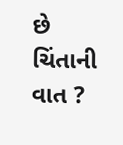છે ચિંતાની વાત ?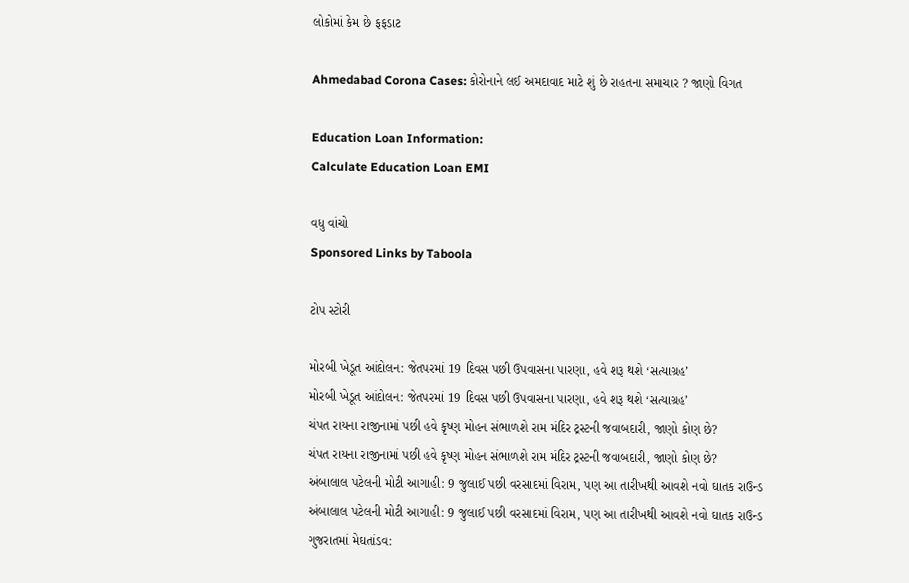લોકોમાં કેમ છે ફફડાટ

Ahmedabad Corona Cases: કોરોનાને લઈ અમદાવાદ માટે શું છે રાહતના સમાચાર ? જાણો વિગત

Education Loan Information:
Calculate Education Loan EMI

વધુ વાંચો
Sponsored Links by Taboola

ટોપ સ્ટોરી

મોરબી ખેડૂત આંદોલન: જેતપરમાં 19 દિવસ પછી ઉપવાસના પારણા, હવે શરૂ થશે ‘સત્યાગ્રહ’
મોરબી ખેડૂત આંદોલન: જેતપરમાં 19 દિવસ પછી ઉપવાસના પારણા, હવે શરૂ થશે ‘સત્યાગ્રહ’
ચંપત રાયના રાજીનામાં પછી હવે કૃષ્ણ મોહન સંભાળશે રામ મંદિર ટ્રસ્ટની જવાબદારી, જાણો કોણ છે?
ચંપત રાયના રાજીનામાં પછી હવે કૃષ્ણ મોહન સંભાળશે રામ મંદિર ટ્રસ્ટની જવાબદારી, જાણો કોણ છે?
અંબાલાલ પટેલની મોટી આગાહી: 9 જુલાઈ પછી વરસાદમાં વિરામ, પણ આ તારીખથી આવશે નવો ઘાતક રાઉન્ડ
અંબાલાલ પટેલની મોટી આગાહી: 9 જુલાઈ પછી વરસાદમાં વિરામ, પણ આ તારીખથી આવશે નવો ઘાતક રાઉન્ડ
ગુજરાતમાં મેઘતાંડવ: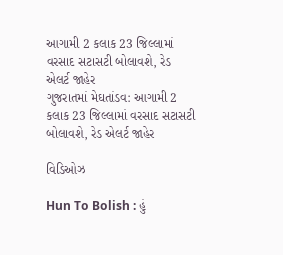આગામી 2 કલાક 23 જિલ્લામાં વરસાદ સટાસટી બોલાવશે, રેડ એલર્ટ જાહેર
ગુજરાતમાં મેઘતાંડવ: આગામી 2 કલાક 23 જિલ્લામાં વરસાદ સટાસટી બોલાવશે, રેડ એલર્ટ જાહેર

વિડિઓઝ

Hun To Bolish : હું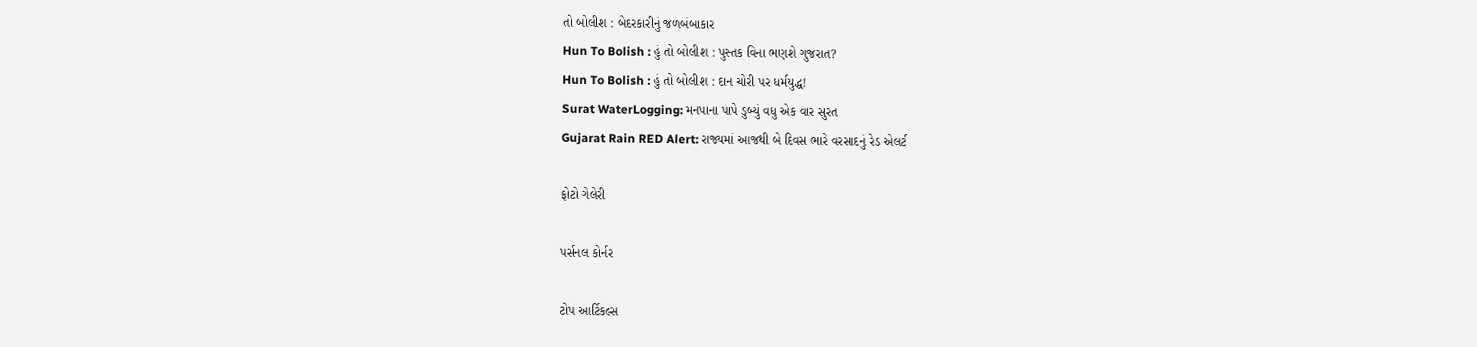તો બોલીશ : બેદરકારીનું જળબંબાકાર
Hun To Bolish : હું તો બોલીશ : પુસ્તક વિના ભણશે ગુજરાત?
Hun To Bolish : હું તો બોલીશ : દાન ચોરી પર ધર્મયુદ્ધ!
Surat WaterLogging: મનપાના પાપે ડુબ્યું વધુ એક વાર સુરત
Gujarat Rain RED Alert: રાજ્યમાં આજથી બે દિવસ ભારે વરસાદનું રેડ એલર્ટ

ફોટો ગેલેરી

પર્સનલ કોર્નર

ટોપ આર્ટિકલ્સ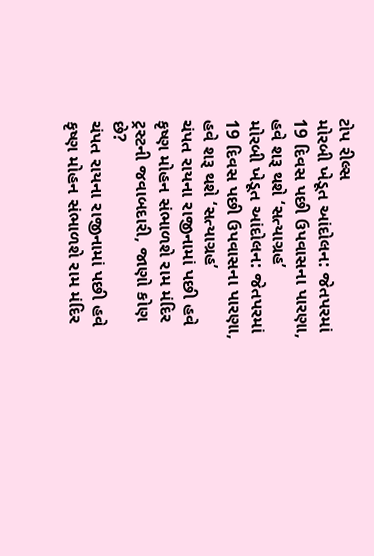ટોપ રીલ્સ
મોરબી ખેડૂત આંદોલન: જેતપરમાં 19 દિવસ પછી ઉપવાસના પારણા, હવે શરૂ થશે ‘સત્યાગ્રહ’
મોરબી ખેડૂત આંદોલન: જેતપરમાં 19 દિવસ પછી ઉપવાસના પારણા, હવે શરૂ થશે ‘સત્યાગ્રહ’
ચંપત રાયના રાજીનામાં પછી હવે કૃષ્ણ મોહન સંભાળશે રામ મંદિર ટ્રસ્ટની જવાબદારી, જાણો કોણ છે?
ચંપત રાયના રાજીનામાં પછી હવે કૃષ્ણ મોહન સંભાળશે રામ મંદિર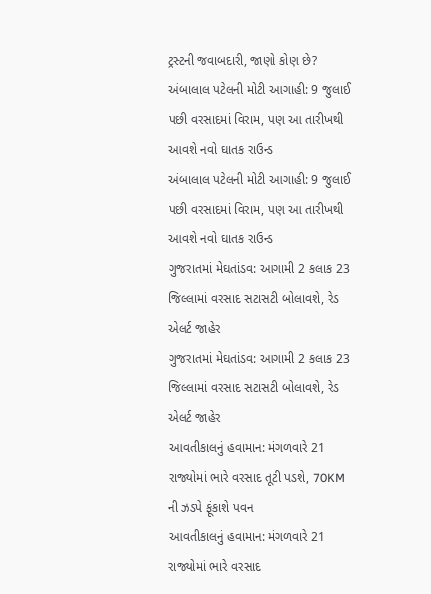ટ્રસ્ટની જવાબદારી, જાણો કોણ છે?
અંબાલાલ પટેલની મોટી આગાહી: 9 જુલાઈ પછી વરસાદમાં વિરામ, પણ આ તારીખથી આવશે નવો ઘાતક રાઉન્ડ
અંબાલાલ પટેલની મોટી આગાહી: 9 જુલાઈ પછી વરસાદમાં વિરામ, પણ આ તારીખથી આવશે નવો ઘાતક રાઉન્ડ
ગુજરાતમાં મેઘતાંડવ: આગામી 2 કલાક 23 જિલ્લામાં વરસાદ સટાસટી બોલાવશે, રેડ એલર્ટ જાહેર
ગુજરાતમાં મેઘતાંડવ: આગામી 2 કલાક 23 જિલ્લામાં વરસાદ સટાસટી બોલાવશે, રેડ એલર્ટ જાહેર
આવતીકાલનું હવામાન: મંગળવારે 21 રાજ્યોમાં ભારે વરસાદ તૂટી પડશે, 70KM ની ઝડપે ફૂંકાશે પવન
આવતીકાલનું હવામાન: મંગળવારે 21 રાજ્યોમાં ભારે વરસાદ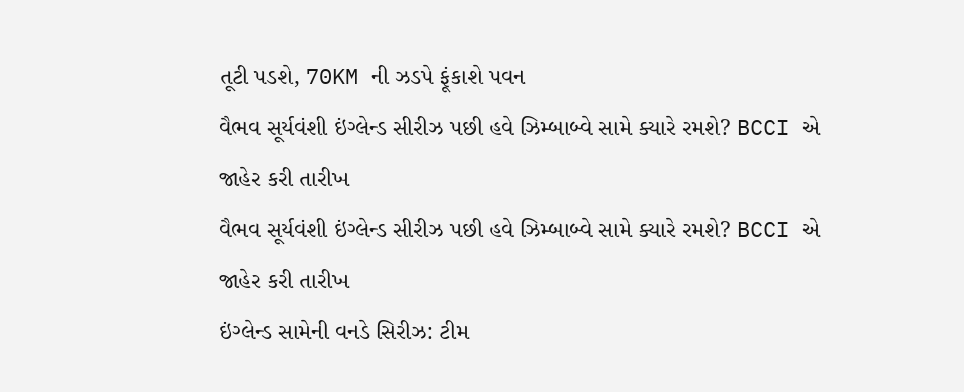તૂટી પડશે, 70KM ની ઝડપે ફૂંકાશે પવન
વૈભવ સૂર્યવંશી ઇંગ્લેન્ડ સીરીઝ પછી હવે ઝિમ્બાબ્વે સામે ક્યારે રમશે? BCCI એ જાહેર કરી તારીખ
વૈભવ સૂર્યવંશી ઇંગ્લેન્ડ સીરીઝ પછી હવે ઝિમ્બાબ્વે સામે ક્યારે રમશે? BCCI એ જાહેર કરી તારીખ
ઇંગ્લેન્ડ સામેની વનડે સિરીઝ: ટીમ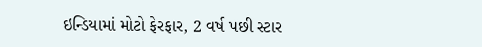ઇન્ડિયામાં મોટો ફેરફાર, 2 વર્ષ પછી સ્ટાર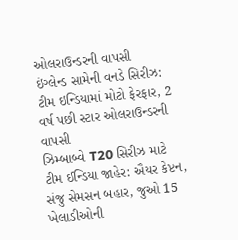ઓલરાઉન્ડરની વાપસી
ઇંગ્લેન્ડ સામેની વનડે સિરીઝ: ટીમ ઇન્ડિયામાં મોટો ફેરફાર, 2 વર્ષ પછી સ્ટાર ઓલરાઉન્ડરની વાપસી
ઝિમ્બાબ્વે T20 સિરીઝ માટે ટીમ ઈન્ડિયા જાહેર: ઐયર કેપ્ટન, સંજુ સેમસન બહાર, જુઓ 15 ખેલાડીઓની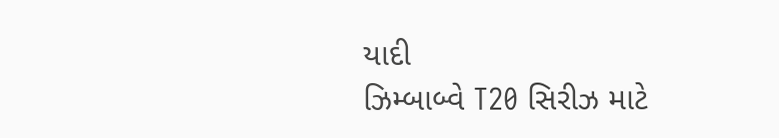યાદી
ઝિમ્બાબ્વે T20 સિરીઝ માટે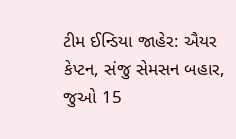ટીમ ઈન્ડિયા જાહેર: ઐયર કેપ્ટન, સંજુ સેમસન બહાર, જુઓ 15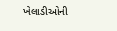ખેલાડીઓની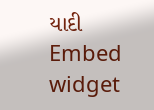યાદી
Embed widget